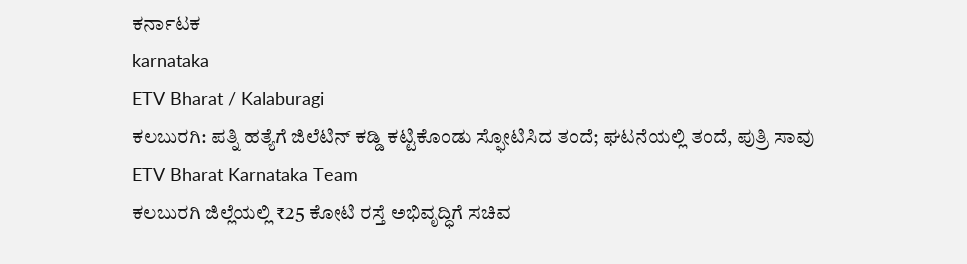ಕರ್ನಾಟಕ
karnataka
ETV Bharat / Kalaburagi
ಕಲಬುರಗಿ: ಪತ್ನಿ ಹತ್ಯೆಗೆ ಜಿಲೆಟಿನ್ ಕಡ್ಡಿ ಕಟ್ಟಿಕೊಂಡು ಸ್ಫೋಟಿಸಿದ ತಂದೆ; ಘಟನೆಯಲ್ಲಿ ತಂದೆ, ಪುತ್ರಿ ಸಾವು
ETV Bharat Karnataka Team
ಕಲಬುರಗಿ ಜಿಲ್ಲೆಯಲ್ಲಿ ₹25 ಕೋಟಿ ರಸ್ತೆ ಅಭಿವೃದ್ಧಿಗೆ ಸಚಿವ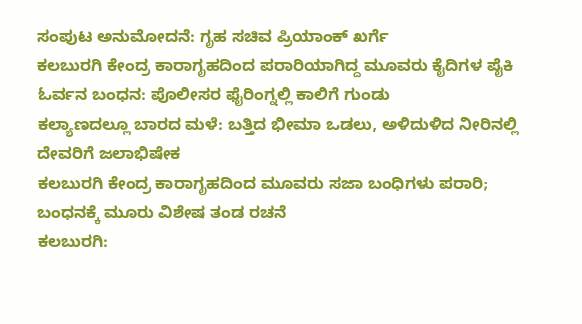ಸಂಪುಟ ಅನುಮೋದನೆ: ಗೃಹ ಸಚಿವ ಪ್ರಿಯಾಂಕ್ ಖರ್ಗೆ
ಕಲಬುರಗಿ ಕೇಂದ್ರ ಕಾರಾಗೃಹದಿಂದ ಪರಾರಿಯಾಗಿದ್ದ ಮೂವರು ಕೈದಿಗಳ ಪೈಕಿ ಓರ್ವನ ಬಂಧನ: ಪೊಲೀಸರ ಫೈರಿಂಗ್ನಲ್ಲಿ ಕಾಲಿಗೆ ಗುಂಡು
ಕಲ್ಯಾಣದಲ್ಲೂ ಬಾರದ ಮಳೆ: ಬತ್ತಿದ ಭೀಮಾ ಒಡಲು, ಅಳಿದುಳಿದ ನೀರಿನಲ್ಲಿ ದೇವರಿಗೆ ಜಲಾಭಿಷೇಕ
ಕಲಬುರಗಿ ಕೇಂದ್ರ ಕಾರಾಗೃಹದಿಂದ ಮೂವರು ಸಜಾ ಬಂಧಿಗಳು ಪರಾರಿ; ಬಂಧನಕ್ಕೆ ಮೂರು ವಿಶೇಷ ತಂಡ ರಚನೆ
ಕಲಬುರಗಿ: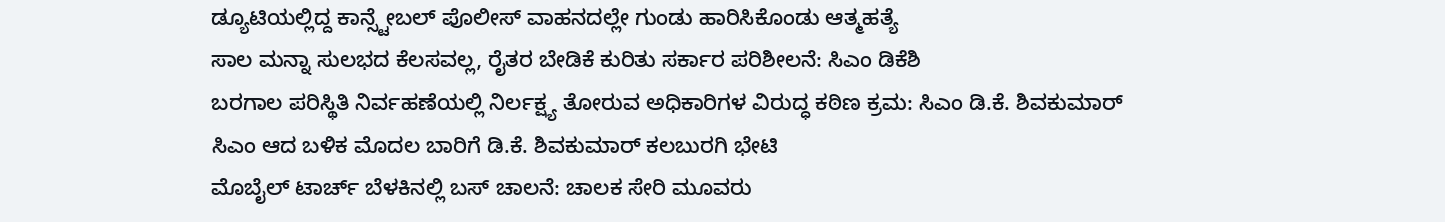ಡ್ಯೂಟಿಯಲ್ಲಿದ್ದ ಕಾನ್ಸ್ಟೇಬಲ್ ಪೊಲೀಸ್ ವಾಹನದಲ್ಲೇ ಗುಂಡು ಹಾರಿಸಿಕೊಂಡು ಆತ್ಮಹತ್ಯೆ
ಸಾಲ ಮನ್ನಾ ಸುಲಭದ ಕೆಲಸವಲ್ಲ, ರೈತರ ಬೇಡಿಕೆ ಕುರಿತು ಸರ್ಕಾರ ಪರಿಶೀಲನೆ: ಸಿಎಂ ಡಿಕೆಶಿ
ಬರಗಾಲ ಪರಿಸ್ಥಿತಿ ನಿರ್ವಹಣೆಯಲ್ಲಿ ನಿರ್ಲಕ್ಷ್ಯ ತೋರುವ ಅಧಿಕಾರಿಗಳ ವಿರುದ್ಧ ಕಠಿಣ ಕ್ರಮ: ಸಿಎಂ ಡಿ.ಕೆ. ಶಿವಕುಮಾರ್
ಸಿಎಂ ಆದ ಬಳಿಕ ಮೊದಲ ಬಾರಿಗೆ ಡಿ.ಕೆ. ಶಿವಕುಮಾರ್ ಕಲಬುರಗಿ ಭೇಟಿ
ಮೊಬೈಲ್ ಟಾರ್ಚ್ ಬೆಳಕಿನಲ್ಲಿ ಬಸ್ ಚಾಲನೆ: ಚಾಲಕ ಸೇರಿ ಮೂವರು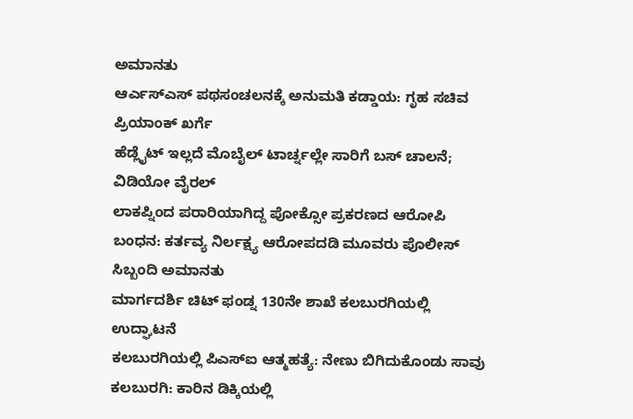ಅಮಾನತು
ಆರ್ಎಸ್ಎಸ್ ಪಥಸಂಚಲನಕ್ಕೆ ಅನುಮತಿ ಕಡ್ಡಾಯ: ಗೃಹ ಸಚಿವ ಪ್ರಿಯಾಂಕ್ ಖರ್ಗೆ
ಹೆಡ್ಲೈಟ್ ಇಲ್ಲದೆ ಮೊಬೈಲ್ ಟಾರ್ಚ್ನಲ್ಲೇ ಸಾರಿಗೆ ಬಸ್ ಚಾಲನೆ; ವಿಡಿಯೋ ವೈರಲ್
ಲಾಕಪ್ನಿಂದ ಪರಾರಿಯಾಗಿದ್ದ ಪೋಕ್ಸೋ ಪ್ರಕರಣದ ಆರೋಪಿ ಬಂಧನ: ಕರ್ತವ್ಯ ನಿರ್ಲಕ್ಷ್ಯ ಆರೋಪದಡಿ ಮೂವರು ಪೊಲೀಸ್ ಸಿಬ್ಬಂದಿ ಅಮಾನತು
ಮಾರ್ಗದರ್ಶಿ ಚಿಟ್ ಫಂಡ್ನ 130ನೇ ಶಾಖೆ ಕಲಬುರಗಿಯಲ್ಲಿ ಉದ್ಘಾಟನೆ
ಕಲಬುರಗಿಯಲ್ಲಿ ಪಿಎಸ್ಐ ಆತ್ಮಹತ್ಯೆ: ನೇಣು ಬಿಗಿದುಕೊಂಡು ಸಾವು
ಕಲಬುರಗಿ: ಕಾರಿನ ಡಿಕ್ಕಿಯಲ್ಲಿ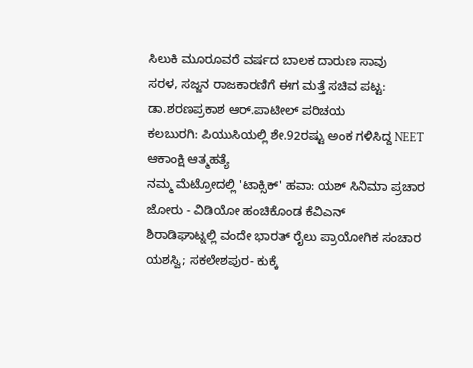ಸಿಲುಕಿ ಮೂರೂವರೆ ವರ್ಷದ ಬಾಲಕ ದಾರುಣ ಸಾವು
ಸರಳ, ಸಜ್ಜನ ರಾಜಕಾರಣಿಗೆ ಈಗ ಮತ್ತೆ ಸಚಿವ ಪಟ್ಟ: ಡಾ.ಶರಣಪ್ರಕಾಶ ಆರ್.ಪಾಟೀಲ್ ಪರಿಚಯ
ಕಲಬುರಗಿ: ಪಿಯುಸಿಯಲ್ಲಿ ಶೇ.92ರಷ್ಟು ಅಂಕ ಗಳಿಸಿದ್ದ NEET ಆಕಾಂಕ್ಷಿ ಆತ್ಮಹತ್ಯೆ
ನಮ್ಮ ಮೆಟ್ರೋದಲ್ಲಿ 'ಟಾಕ್ಸಿಕ್' ಹವಾ: ಯಶ್ ಸಿನಿಮಾ ಪ್ರಚಾರ ಜೋರು - ವಿಡಿಯೋ ಹಂಚಿಕೊಂಡ ಕೆವಿಎನ್
ಶಿರಾಡಿಘಾಟ್ನಲ್ಲಿ ವಂದೇ ಭಾರತ್ ರೈಲು ಪ್ರಾಯೋಗಿಕ ಸಂಚಾರ ಯಶಸ್ವಿ; ಸಕಲೇಶಪುರ- ಕುಕ್ಕೆ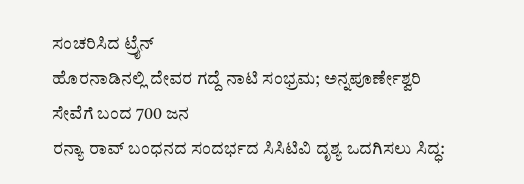ಸಂಚರಿಸಿದ ಟ್ರೈನ್
ಹೊರನಾಡಿನಲ್ಲಿ ದೇವರ ಗದ್ದೆ ನಾಟಿ ಸಂಭ್ರಮ; ಅನ್ನಪೂರ್ಣೇಶ್ವರಿ ಸೇವೆಗೆ ಬಂದ 700 ಜನ
ರನ್ಯಾ ರಾವ್ ಬಂಧನದ ಸಂದರ್ಭದ ಸಿಸಿಟಿವಿ ದೃಶ್ಯ ಒದಗಿಸಲು ಸಿದ್ಧ: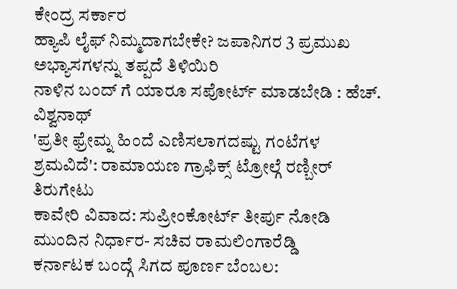ಕೇಂದ್ರ ಸರ್ಕಾರ
ಹ್ಯಾಪಿ ಲೈಫ್ ನಿಮ್ಮದಾಗಬೇಕೇ? ಜಪಾನಿಗರ 3 ಪ್ರಮುಖ ಅಭ್ಯಾಸಗಳನ್ನು ತಪ್ಪದೆ ತಿಳಿಯಿರಿ
ನಾಳಿನ ಬಂದ್ ಗೆ ಯಾರೂ ಸಪೋರ್ಟ್ ಮಾಡಬೇಡಿ : ಹೆಚ್. ವಿಶ್ವನಾಥ್
'ಪ್ರತೀ ಫ್ರೇಮ್ನ ಹಿಂದೆ ಎಣಿಸಲಾಗದಷ್ಟು ಗಂಟೆಗಳ ಶ್ರಮವಿದೆ': ರಾಮಾಯಣ ಗ್ರಾಫಿಕ್ಸ್ ಟ್ರೋಲ್ಗೆ ರಣ್ಬೀರ್ ತಿರುಗೇಟು
ಕಾವೇರಿ ವಿವಾದ: ಸುಪ್ರೀಂಕೋರ್ಟ್ ತೀರ್ಪು ನೋಡಿ ಮುಂದಿನ ನಿರ್ಧಾರ- ಸಚಿವ ರಾಮಲಿಂಗಾರೆಡ್ಡಿ
ಕರ್ನಾಟಕ ಬಂದ್ಗೆ ಸಿಗದ ಪೂರ್ಣ ಬೆಂಬಲ: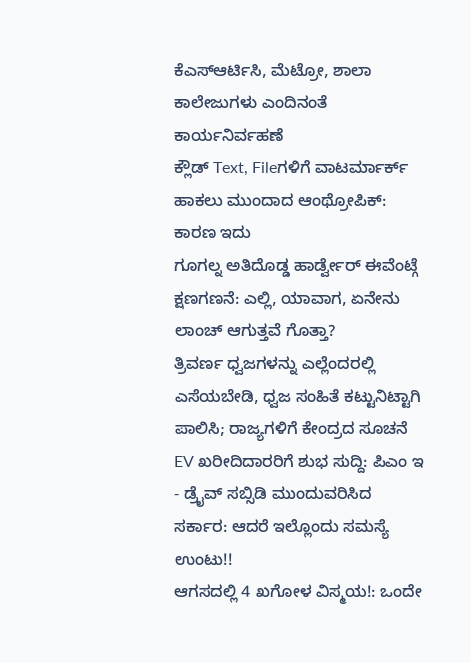ಕೆಎಸ್ಆರ್ಟಿಸಿ, ಮೆಟ್ರೋ, ಶಾಲಾ ಕಾಲೇಜುಗಳು ಎಂದಿನಂತೆ ಕಾರ್ಯನಿರ್ವಹಣೆ
ಕ್ಲೌಡ್ Text, Fileಗಳಿಗೆ ವಾಟರ್ಮಾರ್ಕ್ ಹಾಕಲು ಮುಂದಾದ ಆಂಥ್ರೋಪಿಕ್: ಕಾರಣ ಇದು
ಗೂಗಲ್ನ ಅತಿದೊಡ್ಡ ಹಾರ್ಡ್ವೇರ್ ಈವೆಂಟ್ಗೆ ಕ್ಷಣಗಣನೆ: ಎಲ್ಲಿ, ಯಾವಾಗ, ಏನೇನು ಲಾಂಚ್ ಆಗುತ್ತವೆ ಗೊತ್ತಾ?
ತ್ರಿವರ್ಣ ಧ್ವಜಗಳನ್ನು ಎಲ್ಲೆಂದರಲ್ಲಿ ಎಸೆಯಬೇಡಿ, ಧ್ವಜ ಸಂಹಿತೆ ಕಟ್ಟುನಿಟ್ಟಾಗಿ ಪಾಲಿಸಿ; ರಾಜ್ಯಗಳಿಗೆ ಕೇಂದ್ರದ ಸೂಚನೆ
EV ಖರೀದಿದಾರರಿಗೆ ಶುಭ ಸುದ್ದಿ: ಪಿಎಂ ಇ - ಡ್ರೈವ್ ಸಬ್ಸಿಡಿ ಮುಂದುವರಿಸಿದ ಸರ್ಕಾರ: ಆದರೆ ಇಲ್ಲೊಂದು ಸಮಸ್ಯೆ ಉಂಟು!!
ಆಗಸದಲ್ಲಿ 4 ಖಗೋಳ ವಿಸ್ಮಯ!: ಒಂದೇ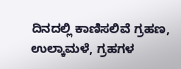ದಿನದಲ್ಲಿ ಕಾಣಿಸಲಿವೆ ಗ್ರಹಣ, ಉಲ್ಕಾಮಳೆ, ಗ್ರಹಗಳ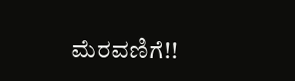ಮೆರವಣಿಗೆ!!